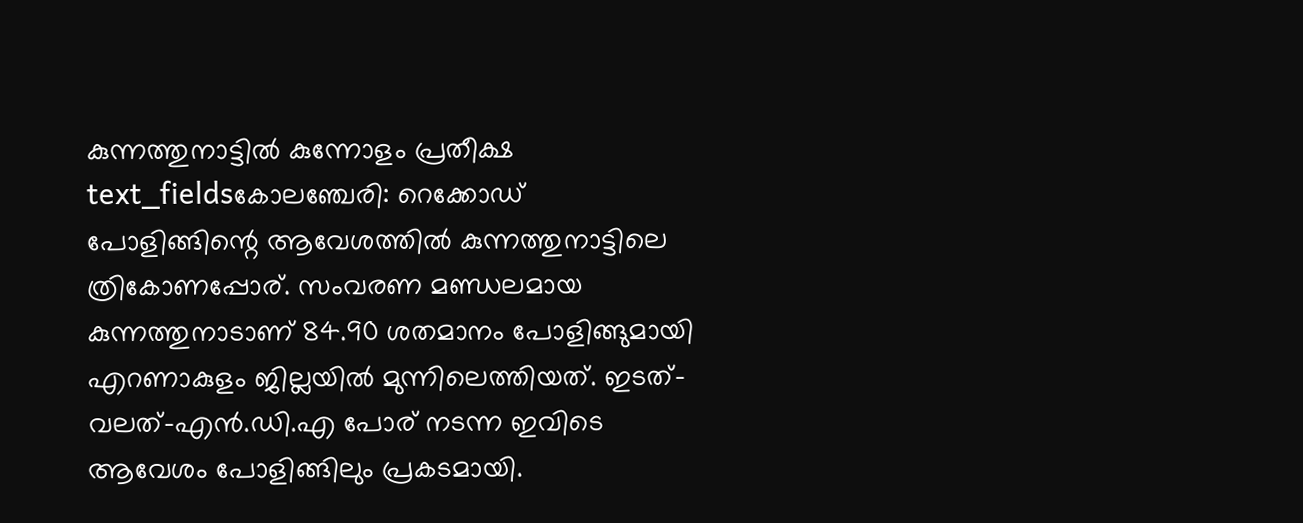കുന്നത്തുനാട്ടിൽ കുന്നോളം പ്രതീക്ഷ
text_fieldsകോലഞ്ചേരി: റെക്കോഡ് പോളിങ്ങിന്റെ ആവേശത്തിൽ കുന്നത്തുനാട്ടിലെ ത്രികോണപ്പോര്. സംവരണ മണ്ഡലമായ കുന്നത്തുനാടാണ് 84.90 ശതമാനം പോളിങ്ങുമായി എറണാകുളം ജില്ലയിൽ മുന്നിലെത്തിയത്. ഇടത്-വലത്-എൻ.ഡി.എ പോര് നടന്ന ഇവിടെ ആവേശം പോളിങ്ങിലും പ്രകടമായി.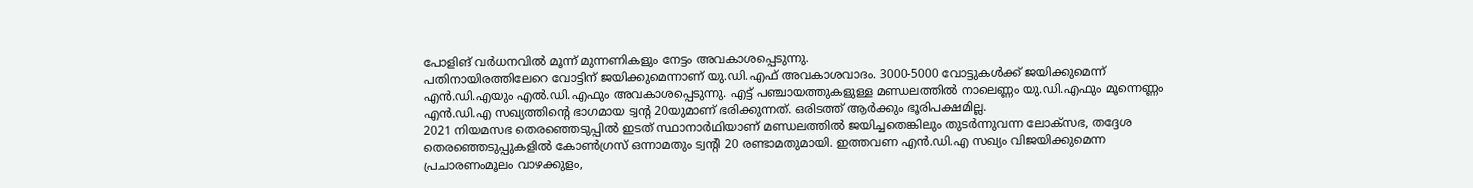പോളിങ് വർധനവിൽ മൂന്ന് മുന്നണികളും നേട്ടം അവകാശപ്പെടുന്നു.
പതിനായിരത്തിലേറെ വോട്ടിന് ജയിക്കുമെന്നാണ് യു.ഡി.എഫ് അവകാശവാദം. 3000-5000 വോട്ടുകൾക്ക് ജയിക്കുമെന്ന് എൻ.ഡി.എയും എൽ.ഡി.എഫും അവകാശപ്പെടുന്നു. എട്ട് പഞ്ചായത്തുകളുള്ള മണ്ഡലത്തിൽ നാലെണ്ണം യു.ഡി.എഫും മൂന്നെണ്ണം എൻ.ഡി.എ സഖ്യത്തിന്റെ ഭാഗമായ ട്വന്റ 20യുമാണ് ഭരിക്കുന്നത്. ഒരിടത്ത് ആർക്കും ഭൂരിപക്ഷമില്ല.
2021 നിയമസഭ തെരഞ്ഞെടുപ്പിൽ ഇടത് സ്ഥാനാർഥിയാണ് മണ്ഡലത്തിൽ ജയിച്ചതെങ്കിലും തുടർന്നുവന്ന ലോക്സഭ, തദ്ദേശ തെരഞ്ഞെടുപ്പുകളിൽ കോൺഗ്രസ് ഒന്നാമതും ട്വന്റി 20 രണ്ടാമതുമായി. ഇത്തവണ എൻ.ഡി.എ സഖ്യം വിജയിക്കുമെന്ന പ്രചാരണംമൂലം വാഴക്കുളം,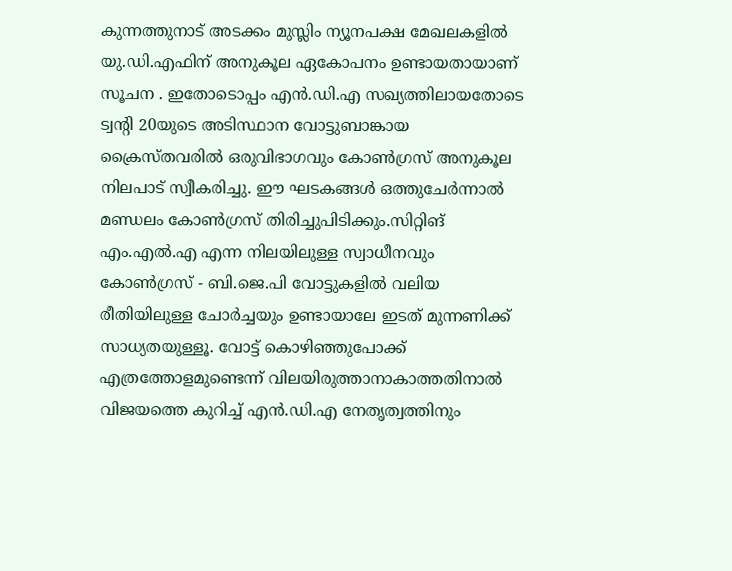കുന്നത്തുനാട് അടക്കം മുസ്ലിം ന്യൂനപക്ഷ മേഖലകളിൽ യു.ഡി.എഫിന് അനുകൂല ഏകോപനം ഉണ്ടായതായാണ് സൂചന . ഇതോടൊപ്പം എൻ.ഡി.എ സഖ്യത്തിലായതോടെ ട്വന്റി 20യുടെ അടിസ്ഥാന വോട്ടുബാങ്കായ ക്രൈസ്തവരിൽ ഒരുവിഭാഗവും കോൺഗ്രസ് അനുകൂല നിലപാട് സ്വീകരിച്ചു. ഈ ഘടകങ്ങൾ ഒത്തുചേർന്നാൽ മണ്ഡലം കോൺഗ്രസ് തിരിച്ചുപിടിക്കും.സിറ്റിങ് എം.എൽ.എ എന്ന നിലയിലുള്ള സ്വാധീനവും കോൺഗ്രസ് - ബി.ജെ.പി വോട്ടുകളിൽ വലിയ രീതിയിലുള്ള ചോർച്ചയും ഉണ്ടായാലേ ഇടത് മുന്നണിക്ക് സാധ്യതയുള്ളൂ. വോട്ട് കൊഴിഞ്ഞുപോക്ക് എത്രത്തോളമുണ്ടെന്ന് വിലയിരുത്താനാകാത്തതിനാൽ വിജയത്തെ കുറിച്ച് എൻ.ഡി.എ നേതൃത്വത്തിനും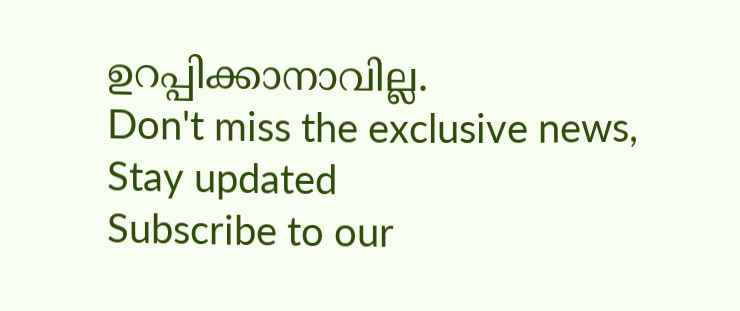ഉറപ്പിക്കാനാവില്ല.
Don't miss the exclusive news, Stay updated
Subscribe to our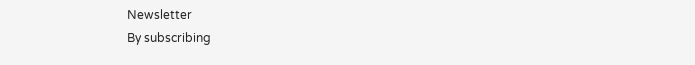Newsletter
By subscribing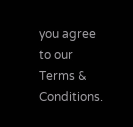you agree to our Terms & Conditions.